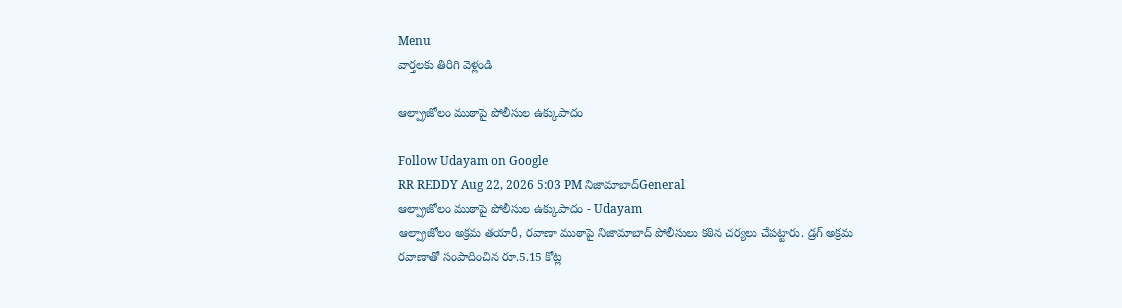Menu
వార్తలకు తిరిగి వెళ్లండి

ఆల్ప్రాజోలం ముఠాపై పోలీసుల ఉక్కుపాదం

Follow Udayam on Google
RR REDDY Aug 22, 2026 5:03 PM నిజామాబాద్General
ఆల్ప్రాజోలం ముఠాపై పోలీసుల ఉక్కుపాదం - Udayam
ఆల్ప్రాజోలం అక్రమ తయారీ, రవాణా ముఠాపై నిజామాబాద్ పోలీసులు కఠిన చర్యలు చేపట్టారు. డ్రగ్‌ అక్రమ రవాణాతో సంపాదించిన రూ.5.15 కోట్ల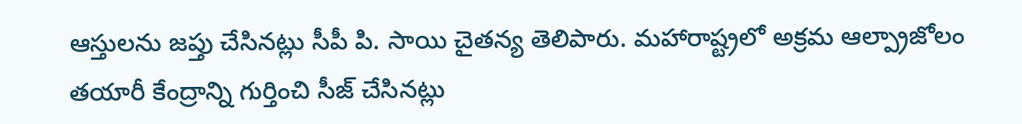ఆస్తులను జప్తు చేసినట్లు సీపీ పి. సాయి చైతన్య తెలిపారు. మహారాష్ట్రలో అక్రమ ఆల్ప్రాజోలం తయారీ కేంద్రాన్ని గుర్తించి సీజ్ చేసినట్లు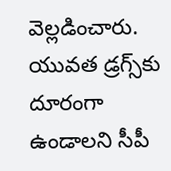వెల్లడించారు. యువత డ్రగ్స్‌కు దూరంగా ఉండాలని సీపీ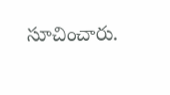సూచించారు.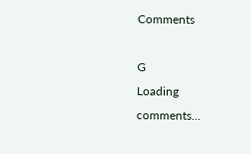Comments

G
Loading comments...